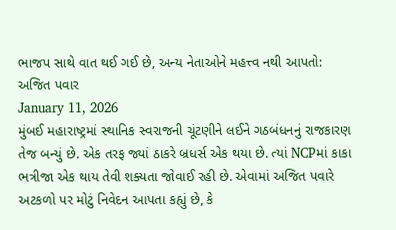ભાજપ સાથે વાત થઈ ગઈ છે, અન્ય નેતાઓને મહત્ત્વ નથી આપતો: અજિત પવાર
January 11, 2026
મુંબઈ મહારાષ્ટ્રમાં સ્થાનિક સ્વરાજની ચૂંટણીને લઈને ગઠબંધનનું રાજકારણ તેજ બન્યું છે. એક તરફ જ્યાં ઠાકરે બ્રધર્સ એક થયા છે. ત્યાં NCPમાં કાકા ભત્રીજા એક થાય તેવી શક્યતા જોવાઈ રહી છે. એવામાં અજિત પવારે અટકળો પર મોટું નિવેદન આપતા કહ્યું છે, કે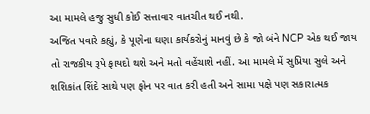આ મામલે હજુ સુધી કોઈ સત્તાવાર વાતચીત થઈ નથી.
અજિત પવારે કહ્યું, કે પૂણેના ઘણા કાર્યકરોનું માનવું છે કે જો બંને NCP એક થઈ જાય તો રાજકીય રૂપે ફાયદો થશે અને મતો વહેંચાશે નહીં. આ મામલે મેં સુપ્રિયા સુલે અને શશિકાંત શિંદે સાથે પણ ફોન પર વાત કરી હતી અને સામા પક્ષે પણ સકારાત્મક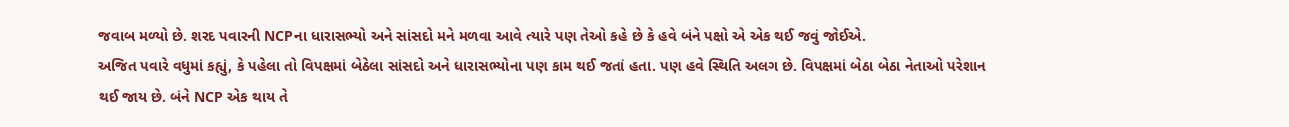જવાબ મળ્યો છે. શરદ પવારની NCPના ધારાસભ્યો અને સાંસદો મને મળવા આવે ત્યારે પણ તેઓ કહે છે કે હવે બંને પક્ષો એ એક થઈ જવું જોઈએ.
અજિત પવારે વધુમાં કહ્યું, કે પહેલા તો વિપક્ષમાં બેઠેલા સાંસદો અને ધારાસભ્યોના પણ કામ થઈ જતાં હતા. પણ હવે સ્થિતિ અલગ છે. વિપક્ષમાં બેઠા બેઠા નેતાઓ પરેશાન થઈ જાય છે. બંને NCP એક થાય તે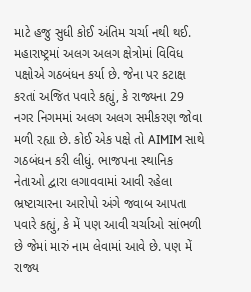માટે હજુ સુધી કોઈ અંતિમ ચર્ચા નથી થઈ. મહારાષ્ટ્રમાં અલગ અલગ ક્ષેત્રોમાં વિવિધ પક્ષોએ ગઠબંધન કર્યા છે. જેના પર કટાક્ષ કરતાં અજિત પવારે કહ્યું, કે રાજ્યના 29 નગર નિગમમાં અલગ અલગ સમીકરણ જોવા મળી રહ્યા છે. કોઈ એક પક્ષે તો AIMIM સાથે ગઠબંધન કરી લીધું. ભાજપના સ્થાનિક નેતાઓ દ્વારા લગાવવામાં આવી રહેલા ભ્રષ્ટાચારના આરોપો અંગે જવાબ આપતા પવારે કહ્યું, કે મેં પણ આવી ચર્ચાઓ સાંભળી છે જેમાં મારું નામ લેવામાં આવે છે. પણ મેં રાજ્ય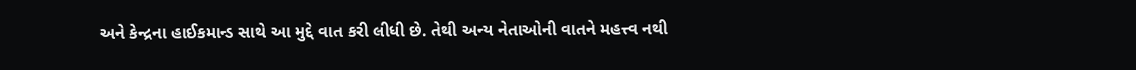અને કેન્દ્રના હાઈકમાન્ડ સાથે આ મુદ્દે વાત કરી લીધી છે. તેથી અન્ય નેતાઓની વાતને મહત્ત્વ નથી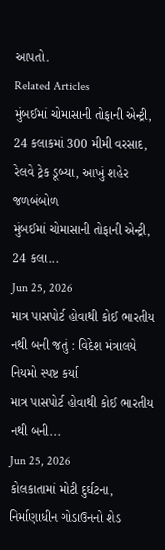આપતો.
Related Articles
મુંબઈમાં ચોમાસાની તોફાની એન્ટ્રી, 24 કલાકમાં 300 મીમી વરસાદ, રેલવે ટ્રેક ડૂબ્યા, આખું શહેર જળબંબોળ
મુંબઈમાં ચોમાસાની તોફાની એન્ટ્રી, 24 કલા...
Jun 25, 2026
માત્ર પાસપોર્ટ હોવાથી કોઈ ભારતીય નથી બની જતું : વિદેશ મંત્રાલયે નિયમો સ્પષ્ટ કર્યા
માત્ર પાસપોર્ટ હોવાથી કોઈ ભારતીય નથી બની...
Jun 25, 2026
કોલકાતામાં મોટી દુર્ઘટના, નિર્માણાધીન ગોડાઉનનો શેડ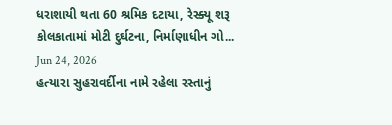ધરાશાયી થતા 60 શ્રમિક દટાયા, રેસ્ક્યૂ શરૂ
કોલકાતામાં મોટી દુર્ઘટના, નિર્માણાધીન ગો...
Jun 24, 2026
હત્યારા સુહરાવર્દીના નામે રહેલા રસ્તાનું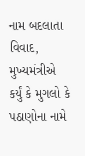નામ બદલાતા વિવાદ, મુખ્યમંત્રીએ કર્યું કે મુગલો કે પઠાણોના નામે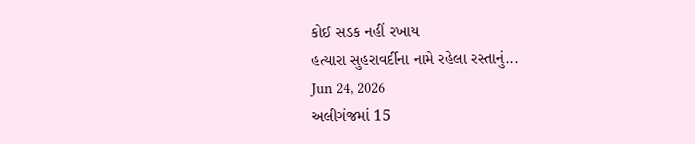કોઈ સડક નહીં રખાય
હત્યારા સુહરાવર્દીના નામે રહેલા રસ્તાનું...
Jun 24, 2026
અલીગંજમાં 15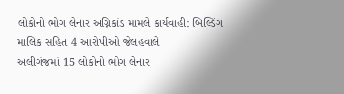લોકોનો ભોગ લેનાર અગ્નિકાંડ મામલે કાર્યવાહી: બિલ્ડિંગ માલિક સહિત 4 આરોપીઓ જેલહવાલે
અલીગંજમાં 15 લોકોનો ભોગ લેનાર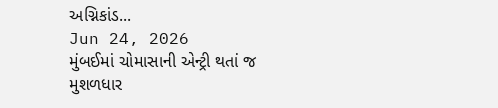અગ્નિકાંડ...
Jun 24, 2026
મુંબઈમાં ચોમાસાની એન્ટ્રી થતાં જ મુશળધાર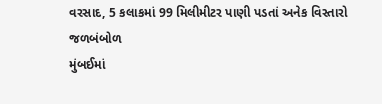વરસાદ, 5 કલાકમાં 99 મિલીમીટર પાણી પડતાં અનેક વિસ્તારો જળબંબોળ
મુંબઈમાં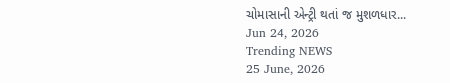ચોમાસાની એન્ટ્રી થતાં જ મુશળધાર...
Jun 24, 2026
Trending NEWS
25 June, 2026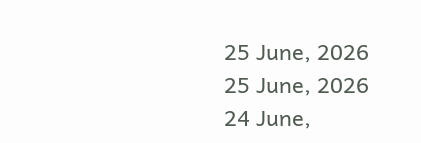25 June, 2026
25 June, 2026
24 June,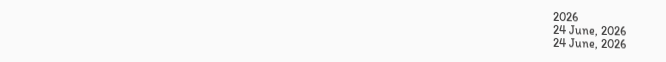2026
24 June, 2026
24 June, 2026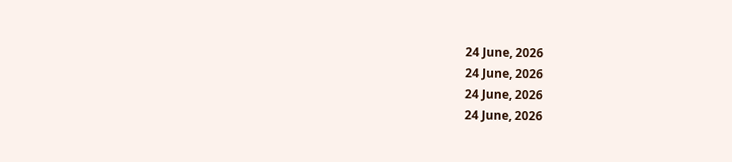24 June, 2026
24 June, 2026
24 June, 2026
24 June, 2026